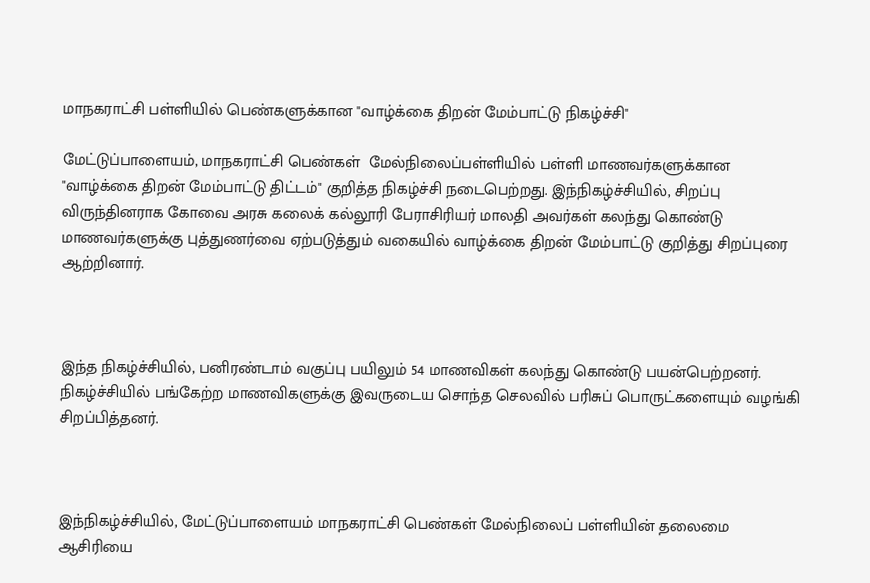மாநகராட்சி பள்ளியில் பெண்களுக்கான "வாழ்க்கை திறன் மேம்பாட்டு நிகழ்ச்சி"

மேட்டுப்பாளையம், மாநகராட்சி பெண்கள்  மேல்நிலைப்பள்ளியில் பள்ளி மாணவர்களுக்கான "வாழ்க்கை திறன் மேம்பாட்டு திட்டம்" குறித்த நிகழ்ச்சி நடைபெற்றது. இந்நிகழ்ச்சியில், சிறப்பு விருந்தினராக கோவை அரசு கலைக் கல்லூரி பேராசிரியர் மாலதி அவர்கள் கலந்து கொண்டு மாணவர்களுக்கு புத்துணர்வை ஏற்படுத்தும் வகையில் வாழ்க்கை திறன் மேம்பாட்டு குறித்து சிறப்புரை ஆற்றினார்.



இந்த நிகழ்ச்சியில், பனிரண்டாம் வகுப்பு பயிலும் 54 மாணவிகள் கலந்து கொண்டு பயன்பெற்றனர். நிகழ்ச்சியில் பங்கேற்ற மாணவிகளுக்கு இவருடைய சொந்த செலவில் பரிசுப் பொருட்களையும் வழங்கி சிறப்பித்தனர்.



இந்நிகழ்ச்சியில், மேட்டுப்பாளையம் மாநகராட்சி பெண்கள் மேல்நிலைப் பள்ளியின் தலைமை ஆசிரியை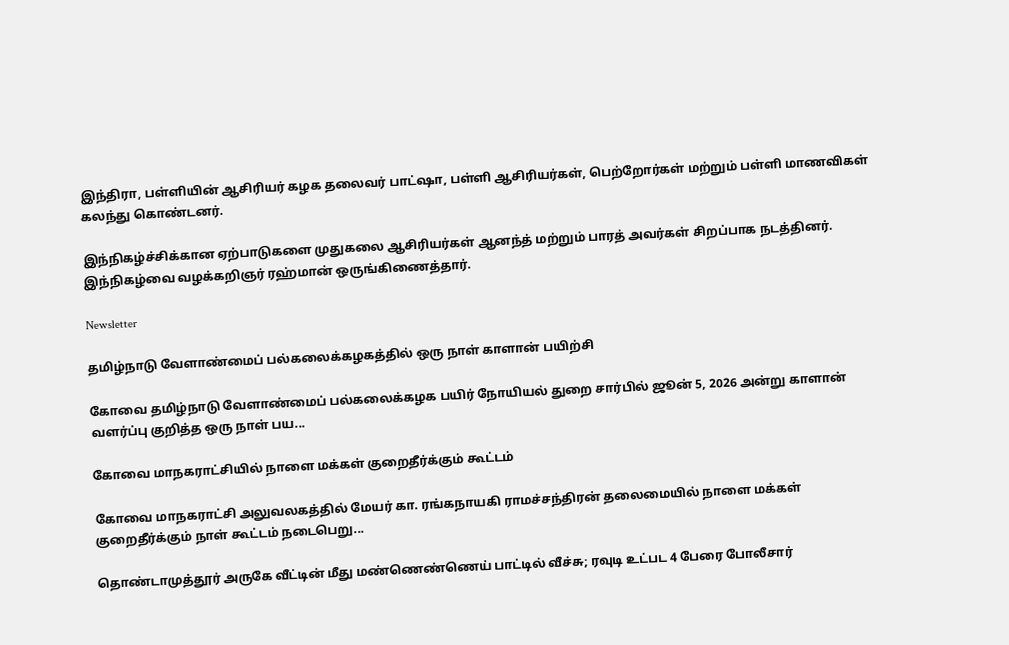இந்திரா, பள்ளியின் ஆசிரியர் கழக தலைவர் பாட்ஷா, பள்ளி ஆசிரியர்கள், பெற்றோர்கள் மற்றும் பள்ளி மாணவிகள் கலந்து கொண்டனர்.

இந்நிகழ்ச்சிக்கான ஏற்பாடுகளை முதுகலை ஆசிரியர்கள் ஆனந்த் மற்றும் பாரத் அவர்கள் சிறப்பாக நடத்தினர். இந்நிகழ்வை வழக்கறிஞர் ரஹ்மான் ஒருங்கிணைத்தார்.

Newsletter

தமிழ்நாடு வேளாண்மைப் பல்கலைக்கழகத்தில் ஒரு நாள் காளான் பயிற்சி

கோவை தமிழ்நாடு வேளாண்மைப் பல்கலைக்கழக பயிர் நோயியல் துறை சார்பில் ஜூன் 5, 2026 அன்று காளான் வளர்ப்பு குறித்த ஒரு நாள் பய...

கோவை மாநகராட்சியில் நாளை மக்கள் குறைதீர்க்கும் கூட்டம்

கோவை மாநகராட்சி அலுவலகத்தில் மேயர் கா. ரங்கநாயகி ராமச்சந்திரன் தலைமையில் நாளை மக்கள் குறைதீர்க்கும் நாள் கூட்டம் நடைபெறு...

தொண்டாமுத்தூர் அருகே வீட்டின் மீது மண்ணெண்ணெய் பாட்டில் வீச்சு; ரவுடி உட்பட 4 பேரை போலீசார்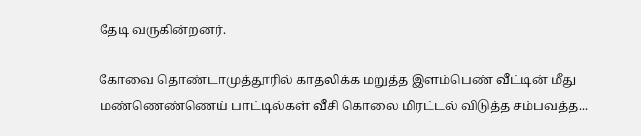தேடி வருகின்றனர்.

கோவை தொண்டாமுத்தூரில் காதலிக்க மறுத்த இளம்பெண் வீட்டின் மீது மண்ணெண்ணெய் பாட்டில்கள் வீசி கொலை மிரட்டல் விடுத்த சம்பவத்த...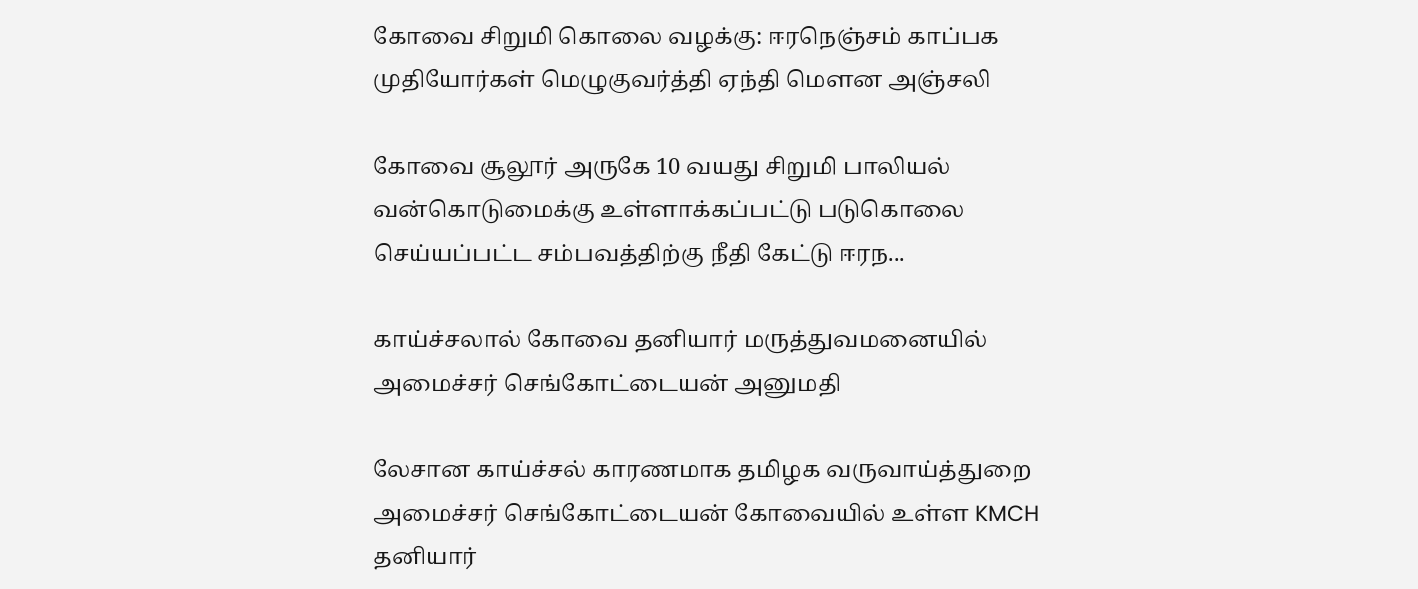கோவை சிறுமி கொலை வழக்கு: ஈரநெஞ்சம் காப்பக முதியோர்கள் மெழுகுவர்த்தி ஏந்தி மௌன அஞ்சலி

கோவை சூலூர் அருகே 10 வயது சிறுமி பாலியல் வன்கொடுமைக்கு உள்ளாக்கப்பட்டு படுகொலை செய்யப்பட்ட சம்பவத்திற்கு நீதி கேட்டு ஈரந...

காய்ச்சலால் கோவை தனியார் மருத்துவமனையில் அமைச்சர் செங்கோட்டையன் அனுமதி

லேசான காய்ச்சல் காரணமாக தமிழக வருவாய்த்துறை அமைச்சர் செங்கோட்டையன் கோவையில் உள்ள KMCH தனியார்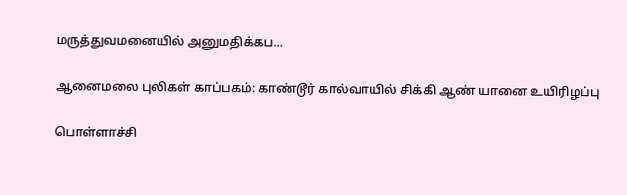மருத்துவமனையில் அனுமதிக்கப...

ஆனைமலை புலிகள் காப்பகம்: காண்டூர் கால்வாயில் சிக்கி ஆண் யானை உயிரிழப்பு

பொள்ளாச்சி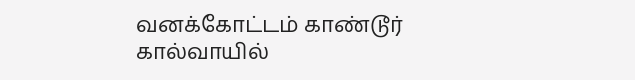வனக்கோட்டம் காண்டூர் கால்வாயில்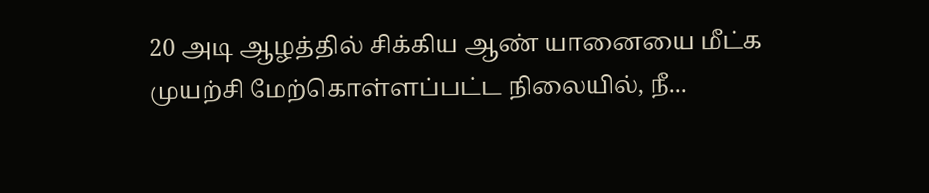20 அடி ஆழத்தில் சிக்கிய ஆண் யானையை மீட்க முயற்சி மேற்கொள்ளப்பட்ட நிலையில், நீ...